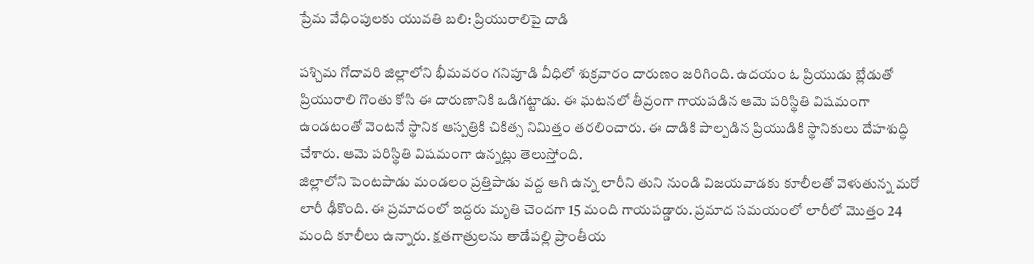ప్రేమ వేధింపులకు యువతి బలి: ప్రియురాలిపై దాడి

పశ్చిమ గోదావరి జిల్లాలోని భీమవరం గనిపూడి వీధిలో శుక్రవారం దారుణం జరిగింది. ఉదయం ఓ ప్రియుడు బ్లేడుతో ప్రియురాలి గొంతు కోసి ఈ దారుణానికి ఒడిగట్టాడు. ఈ ఘటనలో తీవ్రంగా గాయపడిన ఆమె పరిస్థితి విషమంగా ఉండటంతో వెంటనే స్థానిక ఆస్పత్రికి చికిత్స నిమిత్తం తరలించారు. ఈ దాడికి పాల్పడిన ప్రియుడికి స్థానికులు దేహశుద్ధి చేశారు. ఆమె పరిస్థితి విషమంగా ఉన్నట్లు తెలుస్తోంది.
జిల్లాలోని పెంటపాడు మండలం ప్రత్తిపాడు వద్ద ఆగి ఉన్న లారీని తుని నుండి విజయవాడకు కూలీలతో వెళుతున్న మరో లారీ ఢీకొంది. ఈ ప్రమాదంలో ఇద్దరు మృతి చెందగా 15 మంది గాయపడ్డారు. ప్రమాద సమయంలో లారీలో మొత్తం 24 మంది కూలీలు ఉన్నారు. క్షతగాత్రులను తాడేపల్లి ప్రాంతీయ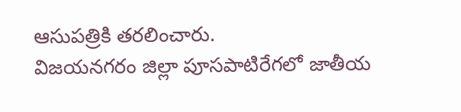ఆసుపత్రికి తరలించారు.
విజయనగరం జిల్లా పూసపాటిరేగలో జాతీయ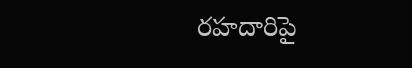రహదారిపై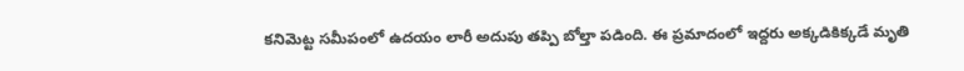కనిమెట్ట సమీపంలో ఉదయం లారీ అదుపు తప్పి బోల్తా పడింది. ఈ ప్రమాదంలో ఇద్దరు అక్కడికిక్కడే మృతి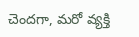చెందగా, మరో వ్యక్తి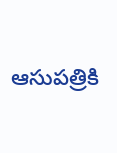ఆసుపత్రికి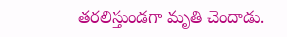తరలిస్తుండగా మృతి చెందాడు.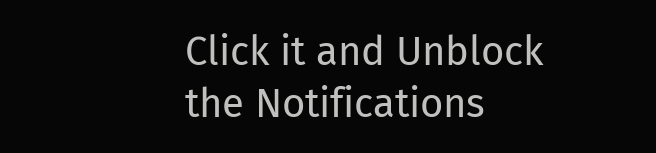Click it and Unblock the Notifications